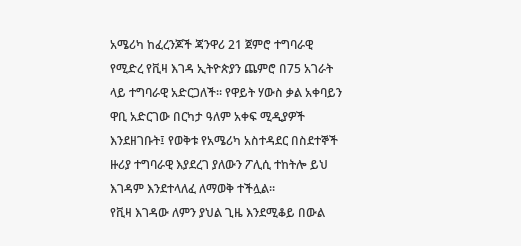አሜሪካ ከፈረንጆች ጃንዋሪ 21 ጀምሮ ተግባራዊ የሚድረ የቪዛ እገዳ ኢትዮጵያን ጨምሮ በ75 አገራት ላይ ተግባራዊ አድርጋለች። የዋይት ሃውስ ቃል አቀባይን ዋቢ አድርገው በርካታ ዓለም አቀፍ ሚዲያዎች እንደዘገቡት፤ የወቅቱ የአሜሪካ አስተዳደር በስደተኞች ዙሪያ ተግባራዊ እያደረገ ያለውን ፖሊሲ ተከትሎ ይህ እገዳም እንደተላለፈ ለማወቅ ተችሏል።
የቪዛ እገዳው ለምን ያህል ጊዜ እንደሚቆይ በውል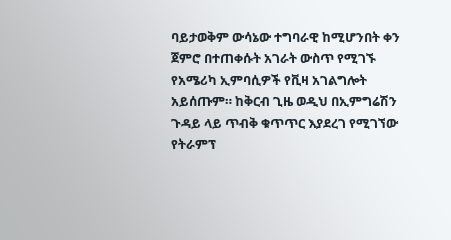ባይታወቅም ውሳኔው ተግባራዊ ከሚሆንበት ቀን ጀምሮ በተጠቀሱት አገራት ውስጥ የሚገኙ የአሜሪካ ኢምባሲዎች የቪዛ አገልግሎት አይሰጡም። ከቅርብ ጊዜ ወዲህ በኢምግሬሽን ጉዳይ ላይ ጥብቅ ቁጥጥር እያደረገ የሚገኘው የትራምፕ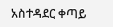አስተዳደር ቀጣይ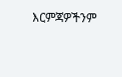እርምጃዎችንም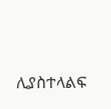ሊያስተላልፍ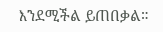እንደሚችል ይጠበቃል።